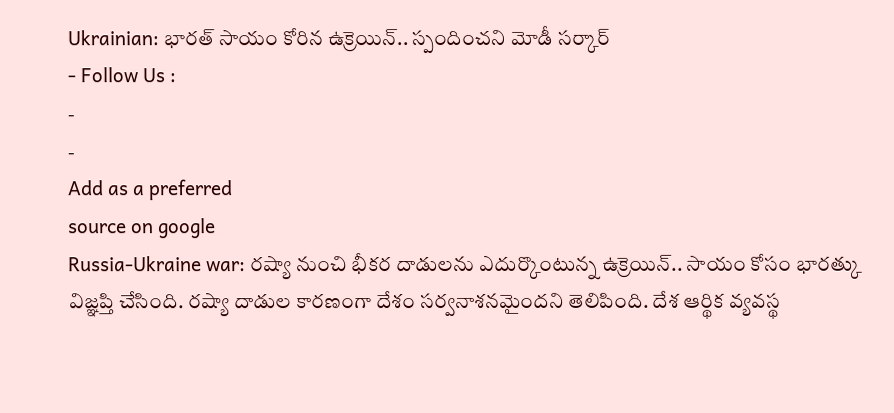Ukrainian: భారత్ సాయం కోరిన ఉక్రెయిన్.. స్పందించని మోడీ సర్కార్
- Follow Us :
-
-
Add as a preferred
source on google
Russia-Ukraine war: రష్యా నుంచి భీకర దాడులను ఎదుర్కొంటున్న ఉక్రెయిన్.. సాయం కోసం భారత్కు విజ్ఞప్తి చేసింది. రష్యా దాడుల కారణంగా దేశం సర్వనాశనమైందని తెలిపింది. దేశ ఆర్థిక వ్యవస్థ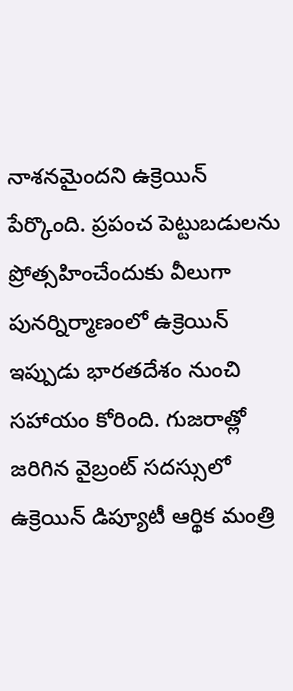నాశనమైందని ఉక్రెయిన్ పేర్కొంది. ప్రపంచ పెట్టుబడులను ప్రోత్సహించేందుకు వీలుగా పునర్నిర్మాణంలో ఉక్రెయిన్ ఇప్పుడు భారతదేశం నుంచి సహాయం కోరింది. గుజరాత్లో జరిగిన వైబ్రంట్ సదస్సులో ఉక్రెయిన్ డిప్యూటీ ఆర్థిక మంత్రి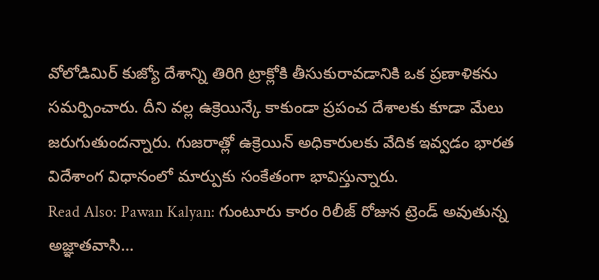వోలోడిమిర్ కుజ్యో దేశాన్ని తిరిగి ట్రాక్లోకి తీసుకురావడానికి ఒక ప్రణాళికను సమర్పించారు. దీని వల్ల ఉక్రెయిన్కే కాకుండా ప్రపంచ దేశాలకు కూడా మేలు జరుగుతుందన్నారు. గుజరాత్లో ఉక్రెయిన్ అధికారులకు వేదిక ఇవ్వడం భారత విదేశాంగ విధానంలో మార్పుకు సంకేతంగా భావిస్తున్నారు.
Read Also: Pawan Kalyan: గుంటూరు కారం రిలీజ్ రోజున ట్రెండ్ అవుతున్న అజ్ఞాతవాసి…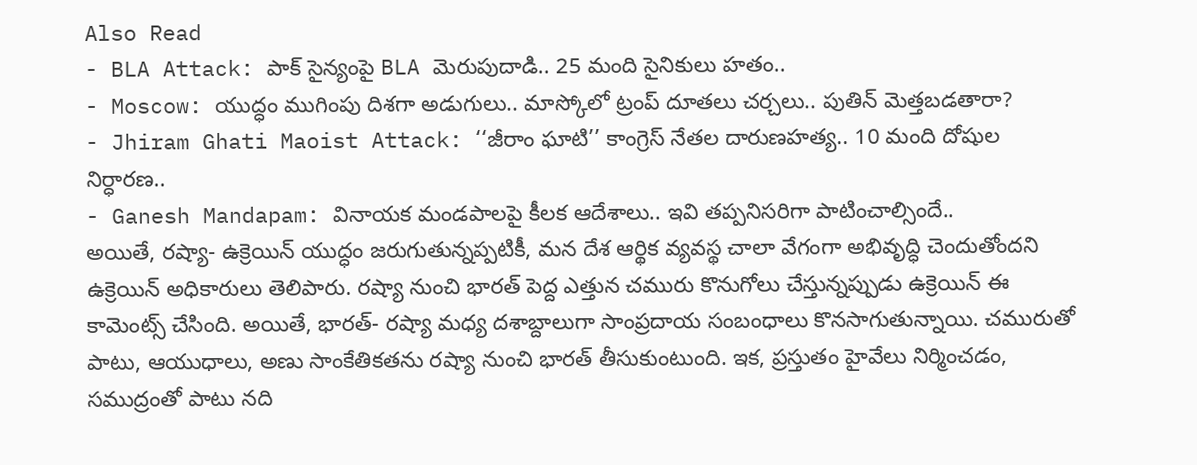Also Read
- BLA Attack: పాక్ సైన్యంపై BLA మెరుపుదాడి.. 25 మంది సైనికులు హతం..
- Moscow: యుద్ధం ముగింపు దిశగా అడుగులు.. మాస్కోలో ట్రంప్ దూతలు చర్చలు.. పుతిన్ మెత్తబడతారా?
- Jhiram Ghati Maoist Attack: ‘‘జీరాం ఘాటి’’ కాంగ్రెస్ నేతల దారుణహత్య.. 10 మంది దోషుల నిర్ధారణ..
- Ganesh Mandapam: వినాయక మండపాలపై కీలక ఆదేశాలు.. ఇవి తప్పనిసరిగా పాటించాల్సిందే..
అయితే, రష్యా- ఉక్రెయిన్ యుద్ధం జరుగుతున్నప్పటికీ, మన దేశ ఆర్థిక వ్యవస్థ చాలా వేగంగా అభివృద్ధి చెందుతోందని ఉక్రెయిన్ అధికారులు తెలిపారు. రష్యా నుంచి భారత్ పెద్ద ఎత్తున చమురు కొనుగోలు చేస్తున్నప్పుడు ఉక్రెయిన్ ఈ కామెంట్స్ చేసింది. అయితే, భారత్- రష్యా మధ్య దశాబ్దాలుగా సాంప్రదాయ సంబంధాలు కొనసాగుతున్నాయి. చమురుతో పాటు, ఆయుధాలు, అణు సాంకేతికతను రష్యా నుంచి భారత్ తీసుకుంటుంది. ఇక, ప్రస్తుతం హైవేలు నిర్మించడం, సముద్రంతో పాటు నది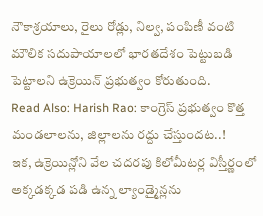నౌకాశ్రయాలు, రైలు రోడ్లు, నిల్వ, పంపిణీ వంటి మౌలిక సదుపాయాలలో భారతదేశం పెట్టుబడి పెట్టాలని ఉక్రెయిన్ ప్రభుత్వం కోరుతుంది.
Read Also: Harish Rao: కాంగ్రెస్ ప్రభుత్వం కొత్త మండలాలను, జిల్లాలను రద్దు చేస్తుందట..!
ఇక, ఉక్రెయిన్లోని వేల చదరపు కిలోమీటర్ల విస్తీర్ణంలో అక్కడక్కడ పడి ఉన్న ల్యాండ్మైన్లను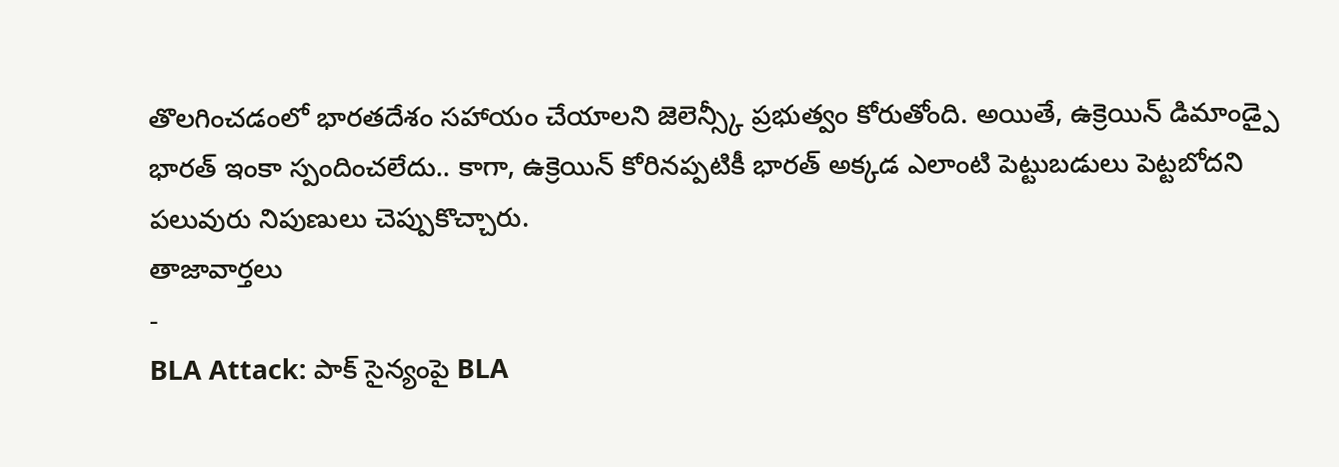తొలగించడంలో భారతదేశం సహాయం చేయాలని జెలెన్స్కీ ప్రభుత్వం కోరుతోంది. అయితే, ఉక్రెయిన్ డిమాండ్పై భారత్ ఇంకా స్పందించలేదు.. కాగా, ఉక్రెయిన్ కోరినప్పటికీ భారత్ అక్కడ ఎలాంటి పెట్టుబడులు పెట్టబోదని పలువురు నిపుణులు చెప్పుకొచ్చారు.
తాజావార్తలు
-
BLA Attack: పాక్ సైన్యంపై BLA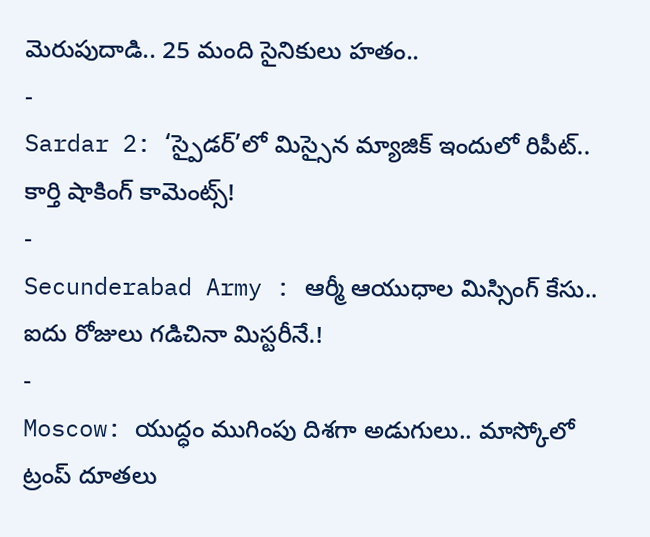మెరుపుదాడి.. 25 మంది సైనికులు హతం..
-
Sardar 2: ‘స్పైడర్’లో మిస్సైన మ్యాజిక్ ఇందులో రిపీట్.. కార్తి షాకింగ్ కామెంట్స్!
-
Secunderabad Army : ఆర్మీ ఆయుధాల మిస్సింగ్ కేసు.. ఐదు రోజులు గడిచినా మిస్టరీనే.!
-
Moscow: యుద్ధం ముగింపు దిశగా అడుగులు.. మాస్కోలో ట్రంప్ దూతలు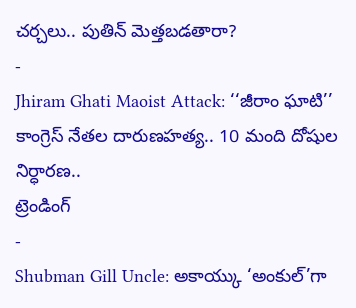చర్చలు.. పుతిన్ మెత్తబడతారా?
-
Jhiram Ghati Maoist Attack: ‘‘జీరాం ఘాటి’’ కాంగ్రెస్ నేతల దారుణహత్య.. 10 మంది దోషుల నిర్ధారణ..
ట్రెండింగ్
-
Shubman Gill Uncle: అకాయ్కు ‘అంకుల్’గా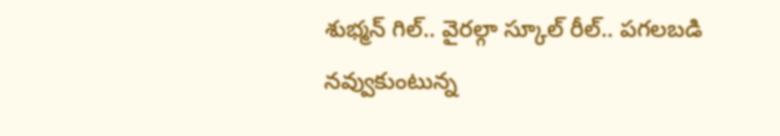శుభ్మన్ గిల్.. వైరల్గా స్కూల్ రీల్.. పగలబడి నవ్వుకుంటున్న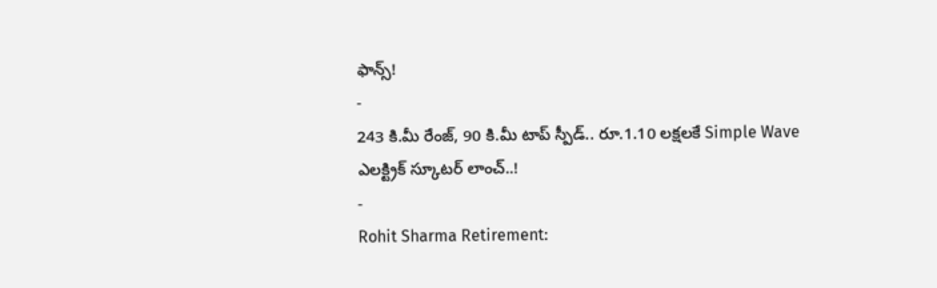ఫాన్స్!
-
243 కి.మీ రేంజ్, 90 కి.మీ టాప్ స్పీడ్.. రూ.1.10 లక్షలకే Simple Wave ఎలక్ట్రిక్ స్కూటర్ లాంచ్..!
-
Rohit Sharma Retirement: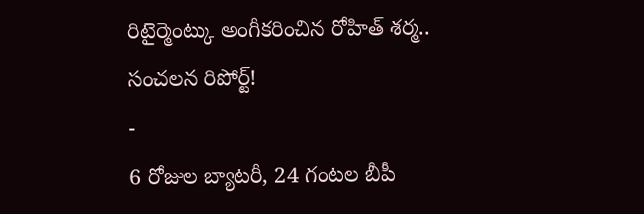రిటైర్మెంట్కు అంగీకరించిన రోహిత్ శర్మ.. సంచలన రిపోర్ట్!
-
6 రోజుల బ్యాటరీ, 24 గంటల బీపీ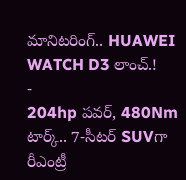మానిటరింగ్.. HUAWEI WATCH D3 లాంచ్.!
-
204hp పవర్, 480Nm టార్క్.. 7-సీటర్ SUVగా రీఎంట్రీ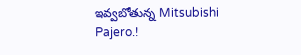ఇవ్వబోతున్న Mitsubishi Pajero.!